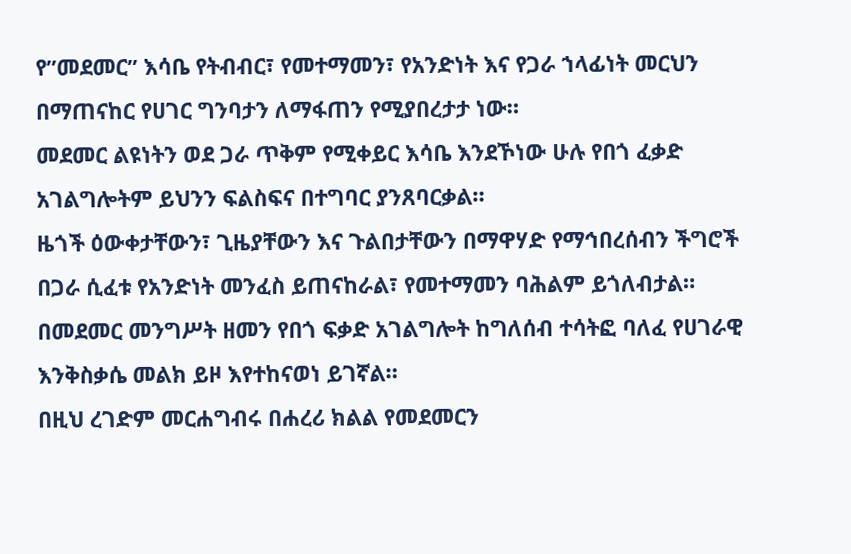የ”መደመር” እሳቤ የትብብር፣ የመተማመን፣ የአንድነት እና የጋራ ኀላፊነት መርህን በማጠናከር የሀገር ግንባታን ለማፋጠን የሚያበረታታ ነው።
መደመር ልዩነትን ወደ ጋራ ጥቅም የሚቀይር እሳቤ እንደኾነው ሁሉ የበጎ ፈቃድ አገልግሎትም ይህንን ፍልስፍና በተግባር ያንጸባርቃል።
ዜጎች ዕውቀታቸውን፣ ጊዜያቸውን እና ጉልበታቸውን በማዋሃድ የማኅበረሰብን ችግሮች በጋራ ሲፈቱ የአንድነት መንፈስ ይጠናከራል፣ የመተማመን ባሕልም ይጎለብታል።
በመደመር መንግሥት ዘመን የበጎ ፍቃድ አገልግሎት ከግለሰብ ተሳትፎ ባለፈ የሀገራዊ እንቅስቃሴ መልክ ይዞ እየተከናወነ ይገኛል።
በዚህ ረገድም መርሐግብሩ በሐረሪ ክልል የመደመርን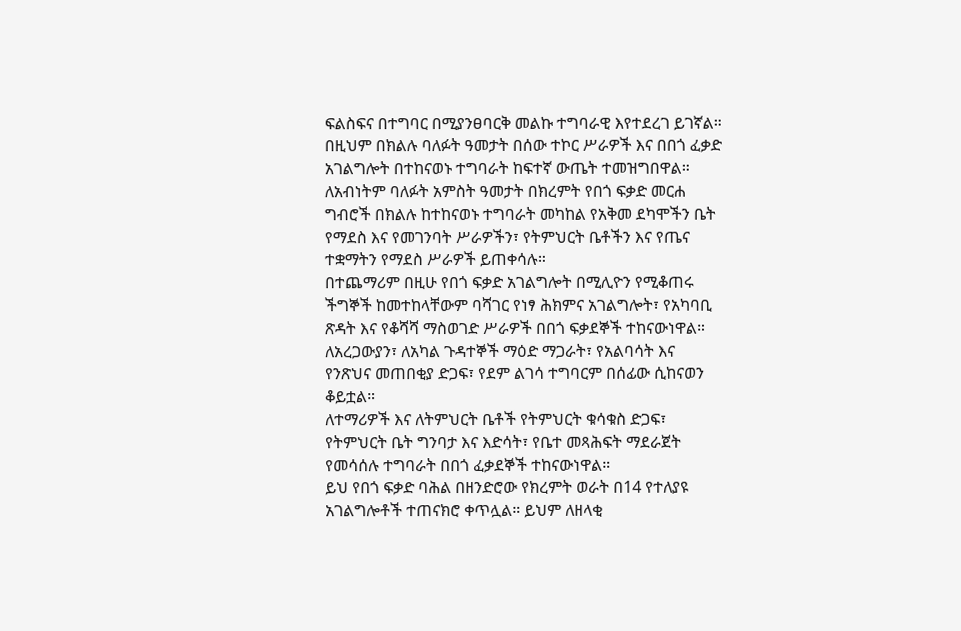ፍልስፍና በተግባር በሚያንፀባርቅ መልኩ ተግባራዊ እየተደረገ ይገኛል።
በዚህም በክልሉ ባለፉት ዓመታት በሰው ተኮር ሥራዎች እና በበጎ ፈቃድ አገልግሎት በተከናወኑ ተግባራት ከፍተኛ ውጤት ተመዝግበዋል።
ለአብነትም ባለፉት አምስት ዓመታት በክረምት የበጎ ፍቃድ መርሐ ግብሮች በክልሉ ከተከናወኑ ተግባራት መካከል የአቅመ ደካሞችን ቤት የማደስ እና የመገንባት ሥራዎችን፣ የትምህርት ቤቶችን እና የጤና ተቋማትን የማደስ ሥራዎች ይጠቀሳሉ።
በተጨማሪም በዚሁ የበጎ ፍቃድ አገልግሎት በሚሊዮን የሚቆጠሩ ችግኞች ከመተከላቸውም ባሻገር የነፃ ሕክምና አገልግሎት፣ የአካባቢ ጽዳት እና የቆሻሻ ማስወገድ ሥራዎች በበጎ ፍቃደኞች ተከናውነዋል።
ለአረጋውያን፣ ለአካል ጉዳተኞች ማዕድ ማጋራት፣ የአልባሳት እና የንጽህና መጠበቂያ ድጋፍ፣ የደም ልገሳ ተግባርም በሰፊው ሲከናወን ቆይቷል።
ለተማሪዎች እና ለትምህርት ቤቶች የትምህርት ቁሳቁስ ድጋፍ፣ የትምህርት ቤት ግንባታ እና እድሳት፣ የቤተ መጻሕፍት ማደራጀት የመሳሰሉ ተግባራት በበጎ ፈቃደኞች ተከናውነዋል።
ይህ የበጎ ፍቃድ ባሕል በዘንድሮው የክረምት ወራት በ14 የተለያዩ አገልግሎቶች ተጠናክሮ ቀጥሏል። ይህም ለዘላቂ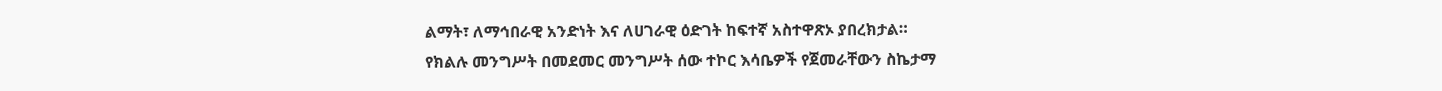ልማት፣ ለማኅበራዊ አንድነት እና ለሀገራዊ ዕድገት ከፍተኛ አስተዋጽኦ ያበረክታል።
የክልሉ መንግሥት በመደመር መንግሥት ሰው ተኮር እሳቤዎች የጀመራቸውን ስኬታማ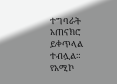ተግባራት አጠናክሮ ይቀጥላል ተብሏል።
የአሚኮ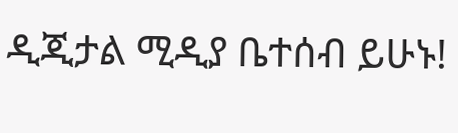ዲጂታል ሚዲያ ቤተሰብ ይሁኑ!